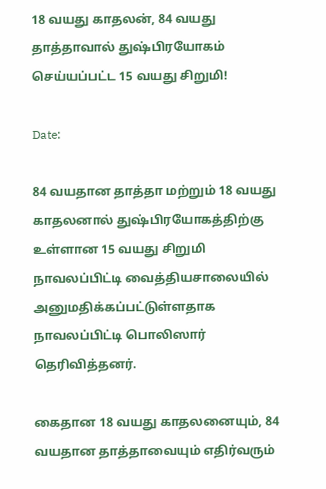18 வயது காதலன், 84 வயது தாத்தாவால் துஷ்பிரயோகம் செய்யப்பட்ட 15 வயது சிறுமி!

Date:

84 வயதான தாத்தா மற்றும் 18 வயது காதலனால் துஷ்பிரயோகத்திற்கு உள்ளான 15 வயது சிறுமி நாவலப்பிட்டி வைத்தியசாலையில் அனுமதிக்கப்பட்டுள்ளதாக நாவலப்பிட்டி பொலிஸார் தெரிவித்தனர்.

கைதான 18 வயது காதலனையும், 84 வயதான தாத்தாவையும் எதிர்வரும்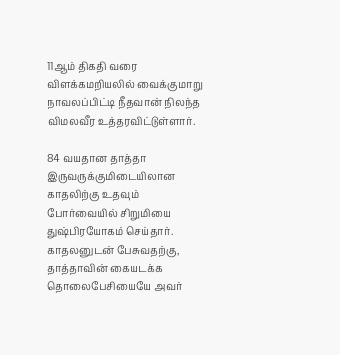11ஆம் திகதி வரை விளக்கமறியலில் வைக்குமாறு நாவலப்பிட்டி நீதவான் நிலந்த விமலவீர உத்தரவிட்டுள்ளார்.

84 வயதான தாத்தா இருவருக்குமிடையிலான காதலிற்கு உதவும் போர்வையில் சிறுமியை துஷ்பிரயோகம் செய்தார். காதலனுடன் பேசுவதற்கு, தாத்தாவின் கையடக்க தொலைபேசியையே அவர்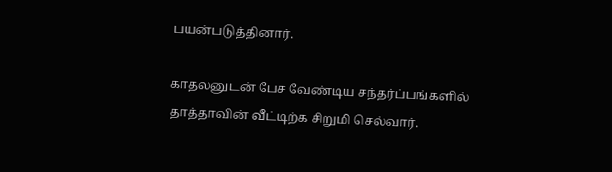பயன்படுத்தினார்.

காதலனுடன் பேச வேண்டிய சந்தர்ப்பங்களில் தாத்தாவின் வீட்டிற்க சிறுமி செல்வார்.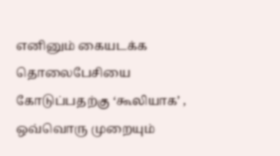எனினும் கையடக்க தொலைபேசியை கோடுப்பதற்கு ‘கூலியாக’ , ஒவ்வொரு முறையும்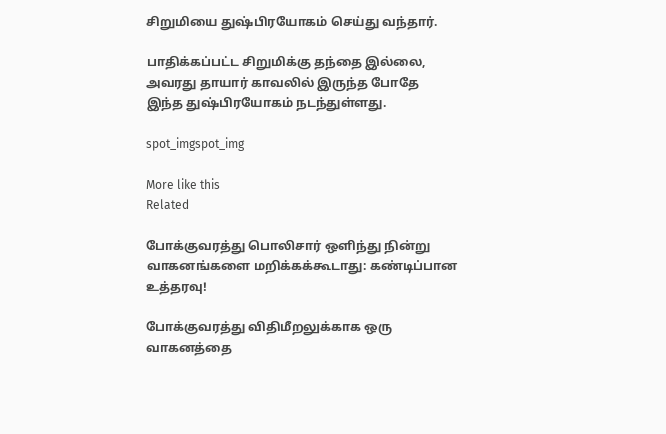சிறுமியை துஷ்பிரயோகம் செய்து வந்தார்.

பாதிக்கப்பட்ட சிறுமிக்கு தந்தை இல்லை, அவரது தாயார் காவலில் இருந்த போதே இந்த துஷ்பிரயோகம் நடந்துள்ளது.

spot_imgspot_img

More like this
Related

போக்குவரத்து பொலிசார் ஒளிந்து நின்று வாகனங்களை மறிக்கக்கூடாது: கண்டிப்பான உத்தரவு!

போக்குவரத்து விதிமீறலுக்காக ஒரு வாகனத்தை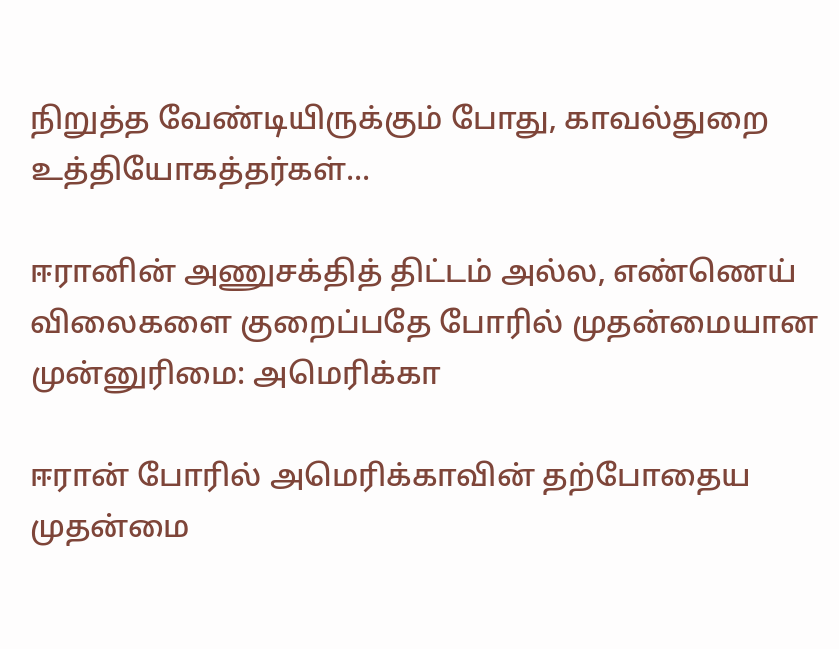நிறுத்த வேண்டியிருக்கும் போது, காவல்துறை உத்தியோகத்தர்கள்...

ஈரானின் அணுசக்தித் திட்டம் அல்ல, எண்ணெய் விலைகளை குறைப்பதே போரில் முதன்மையான முன்னுரிமை: அமெரிக்கா

ஈரான் போரில் அமெரிக்காவின் தற்போதைய முதன்மை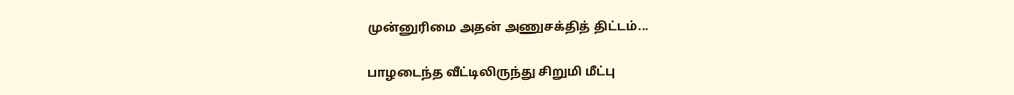முன்னுரிமை அதன் அணுசக்தித் திட்டம்...

பாழடைந்த வீட்டிலிருந்து சிறுமி மீட்பு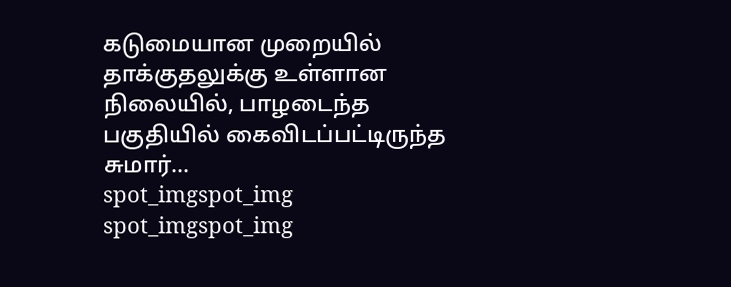கடுமையான முறையில் தாக்குதலுக்கு உள்ளான நிலையில், பாழடைந்த பகுதியில் கைவிடப்பட்டிருந்த சுமார்...
spot_imgspot_img
spot_imgspot_img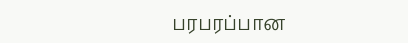பரபரப்பான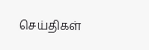செய்திகள்